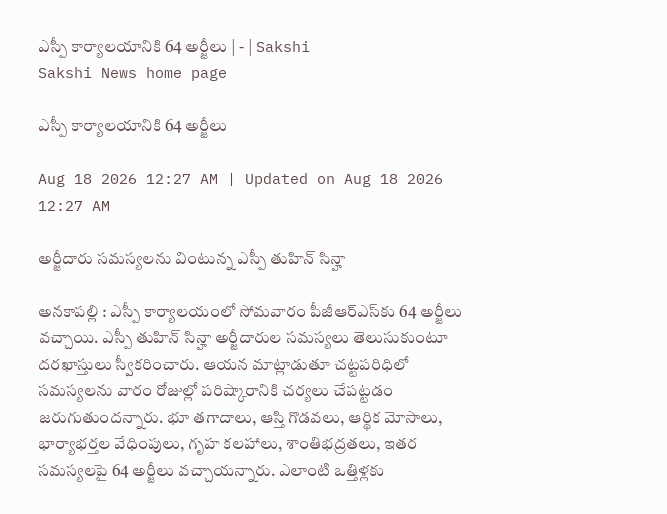ఎస్పీ కార్యాలయానికి 64 అర్జీలు | - | Sakshi
Sakshi News home page

ఎస్పీ కార్యాలయానికి 64 అర్జీలు

Aug 18 2026 12:27 AM | Updated on Aug 18 2026 12:27 AM

అర్జీదారు సమస్యలను వింటున్న ఎస్పీ తుహిన్‌ సిన్హా

అనకాపల్లి : ఎస్పీ కార్యాలయంలో సోమవారం పీజీఆర్‌ఎస్‌కు 64 అర్జీలు వచ్చాయి. ఎస్పీ తుహిన్‌ సిన్హా అర్జీదారుల సమస్యలు తెలుసుకుంటూ దరఖాస్తులు స్వీకరించారు. ఆయన మాట్లాడుతూ చట్టపరిధిలో సమస్యలను వారం రోజుల్లో పరిష్కారానికి చర్యలు చేపట్టడం జరుగుతుందన్నారు. భూ తగాదాలు, ఆస్తి గొడవలు, ఆర్థిక మోసాలు, భార్యాభర్తల వేధింపులు, గృహ కలహాలు, శాంతిభద్రతలు, ఇతర సమస్యలపై 64 అర్జీలు వచ్చాయన్నారు. ఎలాంటి ఒత్తిళ్లకు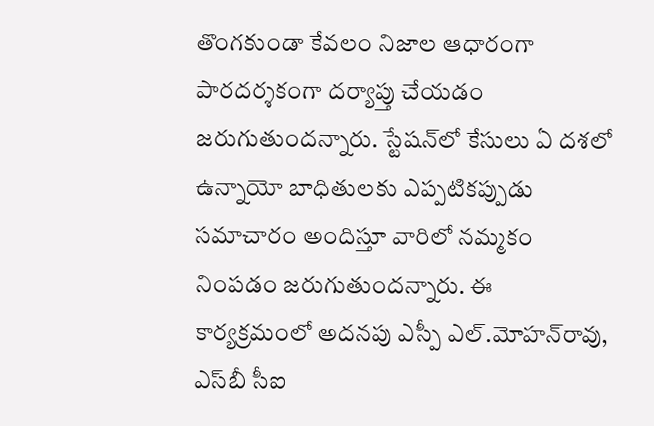తొంగకుండా కేవలం నిజాల ఆధారంగా పారదర్శకంగా దర్యాప్తు చేయడం జరుగుతుందన్నారు. స్టేషన్‌లో కేసులు ఏ దశలో ఉన్నాయో బాధితులకు ఎప్పటికప్పుడు సమాచారం అందిస్తూ వారిలో నమ్మకం నింపడం జరుగుతుందన్నారు. ఈ కార్యక్రమంలో అదనపు ఎస్పీ ఎల్‌.మోహన్‌రావు, ఎస్‌బీ సీఐ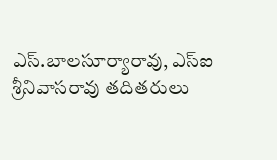ఎస్‌.బాలసూర్యారావు, ఎస్‌ఐ శ్రీనివాసరావు తదితరులు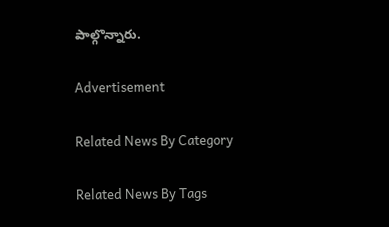పాల్గొన్నారు.

Advertisement

Related News By Category

Related News By Tags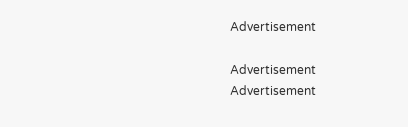Advertisement

Advertisement
Advertisement